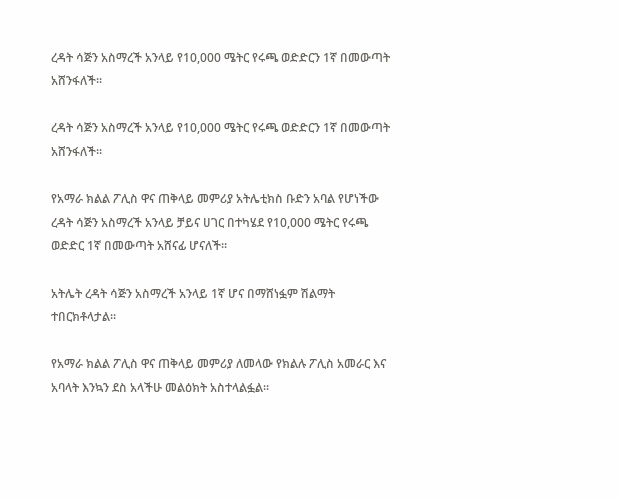ረዳት ሳጅን አስማረች አንላይ የ10,000 ሜትር የሩጫ ወድድርን 1ኛ በመውጣት አሸንፋለች።

ረዳት ሳጅን አስማረች አንላይ የ10,000 ሜትር የሩጫ ወድድርን 1ኛ በመውጣት አሸንፋለች።

የአማራ ክልል ፖሊስ ዋና ጠቅላይ መምሪያ አትሌቲክስ ቡድን አባል የሆነችው ረዳት ሳጅን አስማረች አንላይ ቻይና ሀገር በተካሄደ የ10,000 ሜትር የሩጫ ወድድር 1ኛ በመውጣት አሸናፊ ሆናለች።

አትሌት ረዳት ሳጅን አስማረች አንላይ 1ኛ ሆና በማሸነፏም ሽልማት ተበርክቶላታል።

የአማራ ክልል ፖሊስ ዋና ጠቅላይ መምሪያ ለመላው የክልሉ ፖሊስ አመራር እና አባላት እንኳን ደስ አላችሁ መልዕክት አስተላልፏል።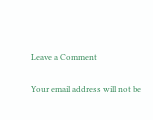Leave a Comment

Your email address will not be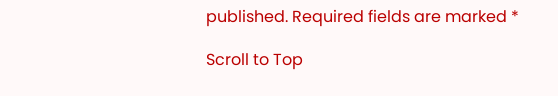published. Required fields are marked *

Scroll to Top